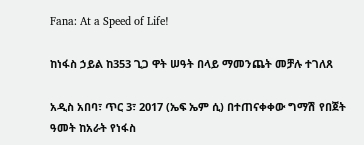Fana: At a Speed of Life!

ከነፋስ ኃይል ከ353 ጊጋ ዋት ሠዓት በላይ ማመንጨት መቻሉ ተገለጸ

አዲስ አበባ፣ ጥር 3፣ 2017 (ኤፍ ኤም ሲ) በተጠናቀቀው ግማሽ የበጀት ዓመት ከአራት የነፋስ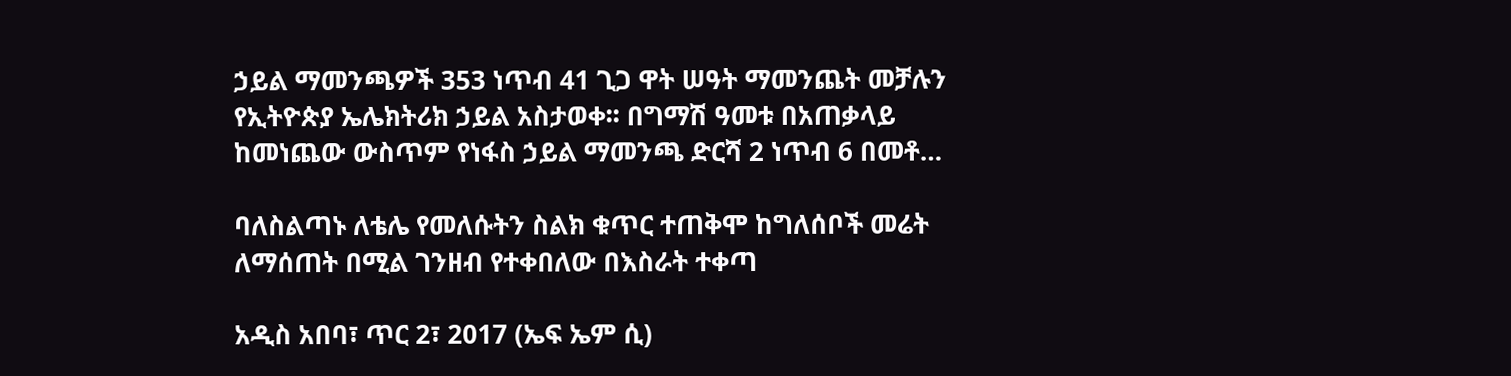ኃይል ማመንጫዎች 353 ነጥብ 41 ጊጋ ዋት ሠዓት ማመንጨት መቻሉን የኢትዮጵያ ኤሌክትሪክ ኃይል አስታወቀ፡፡ በግማሽ ዓመቱ በአጠቃላይ ከመነጨው ውስጥም የነፋስ ኃይል ማመንጫ ድርሻ 2 ነጥብ 6 በመቶ…

ባለስልጣኑ ለቴሌ የመለሱትን ስልክ ቁጥር ተጠቅሞ ከግለሰቦች መሬት ለማሰጠት በሚል ገንዘብ የተቀበለው በእስራት ተቀጣ

አዲስ አበባ፣ ጥር 2፣ 2017 (ኤፍ ኤም ሲ)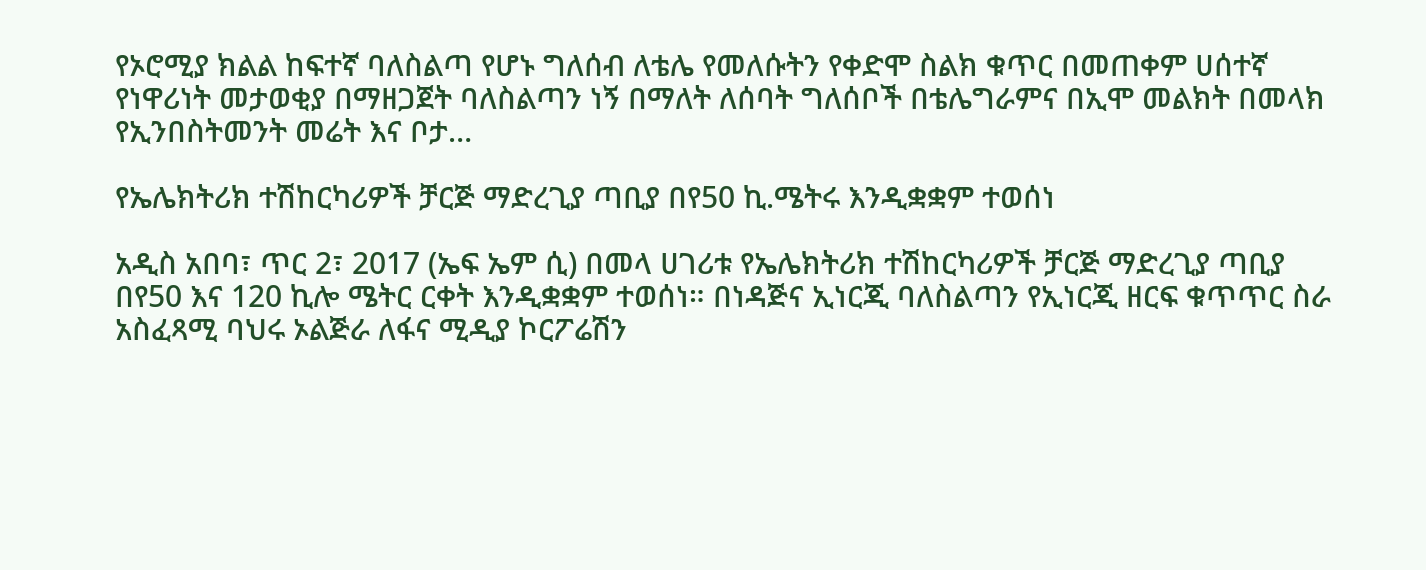የኦሮሚያ ክልል ከፍተኛ ባለስልጣ የሆኑ ግለሰብ ለቴሌ የመለሱትን የቀድሞ ስልክ ቁጥር በመጠቀም ሀሰተኛ የነዋሪነት መታወቂያ በማዘጋጀት ባለስልጣን ነኝ በማለት ለሰባት ግለሰቦች በቴሌግራምና በኢሞ መልክት በመላክ የኢንበስትመንት መሬት እና ቦታ…

የኤሌክትሪክ ተሽከርካሪዎች ቻርጅ ማድረጊያ ጣቢያ በየ50 ኪ.ሜትሩ እንዲቋቋም ተወሰነ

አዲስ አበባ፣ ጥር 2፣ 2017 (ኤፍ ኤም ሲ) በመላ ሀገሪቱ የኤሌክትሪክ ተሽከርካሪዎች ቻርጅ ማድረጊያ ጣቢያ በየ50 እና 120 ኪሎ ሜትር ርቀት እንዲቋቋም ተወሰነ። በነዳጅና ኢነርጂ ባለስልጣን የኢነርጂ ዘርፍ ቁጥጥር ስራ አስፈጻሚ ባህሩ ኦልጅራ ለፋና ሚዲያ ኮርፖሬሽን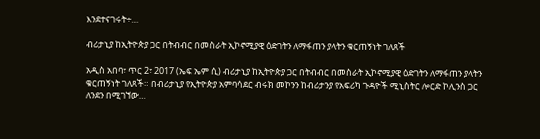እንደተናገሩት÷…

ብሪታኒያ ከኢትዮጵያ ጋር በትብብር በመስራት ኢኮኖሚያዊ ዕድገትን ለማፋጠን ያላትን ቁርጠኝነት ገለጸች

አዲስ አበባ፣ ጥር 2፣ 2017 (ኤፍ ኤም ሲ) ብሪታኒያ ከኢትዮጵያ ጋር በትብብር በመስራት ኢኮኖሚያዊ ዕድገትን ለማፋጠን ያላትን ቁርጠኝነት ገለጸች። በብሪታኒያ የኢትዮጵያ አምባሳደር ብሩክ መኮንን ከብሪታንያ የአፍሪካ ጉዳዮች ሚኒስትር ሎርድ ኮሊንስ ጋር ለንደን በሚገኘው…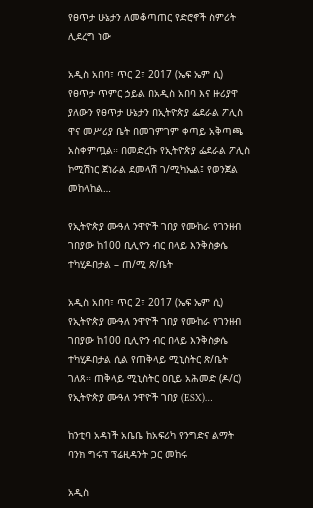የፀጥታ ሁኔታን ለመቆጣጠር የድሮኖች ስምሪት ሊደረግ ነው

አዲስ አበባ፣ ጥር 2፣ 2017 (ኤፍ ኤም ሲ) የፀጥታ ጥምር ኃይል በአዲስ አበባ እና ዙሪያዋ ያለውን የፀጥታ ሁኔታን በኢትዮጵያ ፌደራል ፖሊስ ዋና መሥሪያ ቤት በመገምገም ቀጣይ አቅጣጫ አስቀምጧል። በመድረኩ የኢትዮጵያ ፌደራል ፖሊስ ኮሚሽነር ጀነራል ደመላሽ ገ/ሚካኤል፤ የወንጀል መከላከል…

የኢትዮጵያ ሙዓለ ንዋዮች ገበያ የሙከራ የገንዘብ ገበያው ከ100 ቢሊዮን ብር በላይ እንቅስቃሴ ተካሂዶበታል – ጠ/ሚ ጽ/ቤት

አዲስ አበባ፣ ጥር 2፣ 2017 (ኤፍ ኤም ሲ) የኢትዮጵያ ሙዓለ ንዋዮች ገበያ የሙከራ የገንዘብ ገበያው ከ100 ቢሊዮን ብር በላይ እንቅስቃሴ ተካሂዶበታል ሲል የጠቅላይ ሚኒስትር ጽ/ቤት ገለጸ። ጠቅላይ ሚኒስትር ዐቢይ አሕመድ (ዶ/ር) የኢትዮጵያ ሙዓለ ንዋዮች ገበያ (ESX)…

ከንቲባ አዳነች አቤቤ ከአፍሪካ የንግድና ልማት ባንክ ግሩፕ ፕሬዚዳንት ጋር መከሩ

አዲስ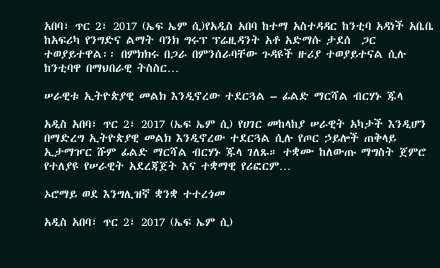አበባ፣ ጥር 2፣ 2017 (ኤፍ ኤም ሲ)የአዲስ አበባ ከተማ አስተዳዳር ከንቲባ አዳነች አቤቤ ከአፍሪካ የንግድና ልማት ባንክ ግሩፕ ፕሬዚዳንት አቶ አድማሱ ታደሰ  ጋር ተወያይተዋል፡፡ በምክክሩ በጋራ በምንሰራባቸው ጉዳዩች ዙሪያ ተወያይተናል ሲሉ ከንቲባዋ በማህበራዊ ትስስር…

ሠራዊቱ ኢትዮጵያዊ መልክ እንዲኖረው ተደርጓል – ፊልድ ማርሻል ብርሃኑ ጁላ

አዲስ አበባ፣ ጥር 2፣ 2017 (ኤፍ ኤም ሲ) የሀገር መከላከያ ሠራዊት አካታች እንዲሆን በማድረግ ኢትዮጵያዊ መልክ እንዲኖረው ተደርጓል ሲሉ የጦር ኃይሎች ጠቅላይ ኢታማዦር ሹም ፊልድ ማርሻል ብርሃኑ ጁላ ገለጹ። ተቋሙ ከለውጡ ማግስት ጀምሮ የተለያዩ የሠራዊት አደረጃጀት እና ተቋማዊ የሪፎርም…

ኦሮማይ ወደ እንግሊዝኛ ቋንቋ ተተረጎመ

አዲስ አበባ፣ ጥር 2፣ 2017 (ኤፍ ኤም ሲ)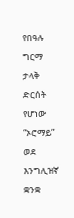የበዓሉ ግርማ ታላቅ ድርሰት የሆነው “ኦሮማይ” ወደ እንግሊዝኛ ቋንቋ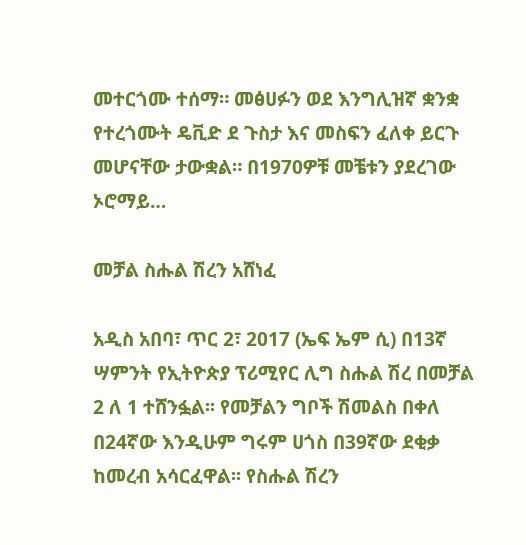መተርጎሙ ተሰማ። መፅሀፉን ወደ እንግሊዝኛ ቋንቋ የተረጎሙት ዴቪድ ደ ጉስታ እና መስፍን ፈለቀ ይርጉ መሆናቸው ታውቋል። በ1970ዎቹ መቼቱን ያደረገው ኦሮማይ…

መቻል ስሑል ሽረን አሸነፈ

አዲስ አበባ፣ ጥር 2፣ 2017 (ኤፍ ኤም ሲ) በ13ኛ ሣምንት የኢትዮጵያ ፕሪሚየር ሊግ ስሑል ሽረ በመቻል 2 ለ 1 ተሸንፏል፡፡ የመቻልን ግቦች ሽመልስ በቀለ በ24ኛው እንዲሁም ግሩም ሀጎስ በ39ኛው ደቂቃ ከመረብ አሳርፈዋል፡፡ የስሑል ሽረን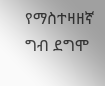የማስተዛዘኛ ግብ ደግሞ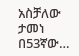አስቻለው ታመነ በ53ኛው…